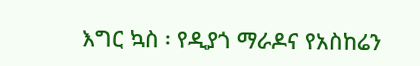እግር ኳስ ፡ የዲያጎ ማራዶና የአስከሬን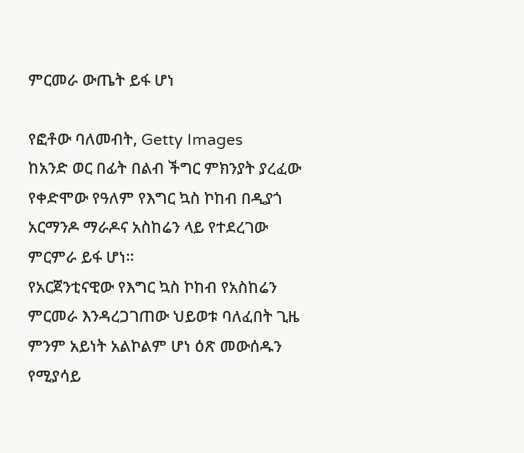ምርመራ ውጤት ይፋ ሆነ

የፎቶው ባለመብት, Getty Images
ከአንድ ወር በፊት በልብ ችግር ምክንያት ያረፈው የቀድሞው የዓለም የእግር ኳስ ኮከብ በዲያጎ አርማንዶ ማራዶና አስከሬን ላይ የተደረገው ምርምራ ይፋ ሆነ።
የአርጀንቲናዊው የእግር ኳስ ኮከብ የአስከሬን ምርመራ እንዳረጋገጠው ህይወቱ ባለፈበት ጊዜ ምንም አይነት አልኮልም ሆነ ዕጽ መውሰዱን የሚያሳይ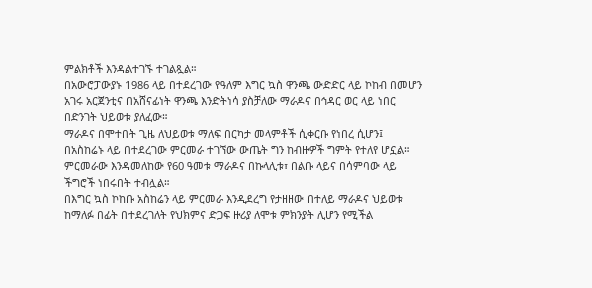ምልክቶች እንዳልተገኙ ተገልጿል።
በአውሮፓውያኑ 1986 ላይ በተደረገው የዓለም እግር ኳስ ዋንጫ ውድድር ላይ ኮከብ በመሆን አገሩ አርጀንቲና በአሸናፊነት ዋንጫ እንድትነሳ ያስቻለው ማራዶና በኅዳር ወር ላይ ነበር በድንገት ህይወቱ ያለፈው።
ማራዶና በሞተበት ጊዜ ለህይወቱ ማለፍ በርካታ መላምቶች ሲቀርቡ የነበረ ሲሆን፤ በአስከሬኑ ላይ በተደረገው ምርመራ ተገኘው ውጤት ግን ከብዙዎች ግምት የተለየ ሆኗል።
ምርመራው እንዳመለከው የ60 ዓመቱ ማራዶና በኩላሊቱ፣ በልቡ ላይና በሳምባው ላይ ችግሮች ነበሩበት ተብሏል።
በእግር ኳስ ኮከቡ አስከሬን ላይ ምርመራ እንዲደረግ የታዘዘው በተለይ ማራዶና ህይወቱ ከማለፉ በፊት በተደረገለት የህክምና ድጋፍ ዙሪያ ለሞቱ ምክንያት ሊሆን የሚችል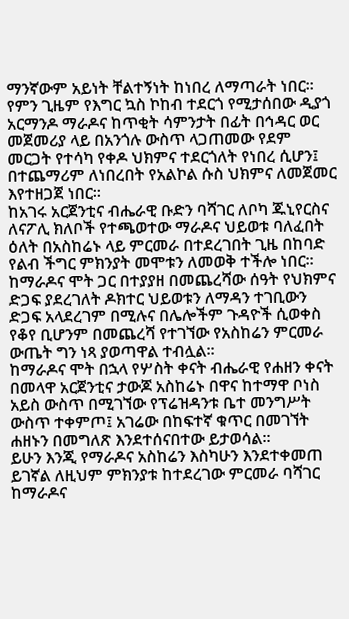ማንኛውም አይነት ቸልተኝነት ከነበረ ለማጣራት ነበር።
የምን ጊዜም የእግር ኳስ ኮከብ ተደርጎ የሚታሰበው ዲያጎ አርማንዶ ማራዶና ከጥቂት ሳምንታት በፊት በኅዳር ወር መጀመሪያ ላይ በአንጎሉ ውስጥ ላጋጠመው የደም መርጋት የተሳካ የቀዶ ህክምና ተደርጎለት የነበረ ሲሆን፤ በተጨማሪም ለነበረበት የአልኮል ሱስ ህክምና ለመጀመር እየተዘጋጀ ነበር።
ከአገሩ አርጀንቲና ብሔራዊ ቡድን ባሻገር ለቦካ ጁኒየርስና ለናፖሊ ክለቦች የተጫወተው ማራዶና ህይወቱ ባለፈበት ዕለት በአስከሬኑ ላይ ምርመራ በተደረገበት ጊዜ በከባድ የልብ ችግር ምክንያት መሞቱን ለመወቅ ተችሎ ነበር።
ከማራዶና ሞት ጋር በተያያዘ በመጨረሻው ሰዓት የህክምና ድጋፍ ያደረገለት ዶክተር ህይወቱን ለማዳን ተገቢውን ድጋፍ አላደረገም በሚሉና በሌሎችም ጉዳዮች ሲወቀስ የቆየ ቢሆንም በመጨረሻ የተገኘው የአስከሬን ምርመራ ውጤት ግን ነጻ ያወጣዋል ተብሏል።
ከማራዶና ሞት በኋላ የሦስት ቀናት ብሔራዊ የሐዘን ቀናት በመላዋ አርጀንቲና ታውጆ አስከሬኑ በዋና ከተማዋ ቦነስ አይስ ውስጥ በሚገኘው የፕሬዝዳንቱ ቤተ መንግሥት ውስጥ ተቀምጦ፤ አገሬው በከፍተኛ ቁጥር በመገኘት ሐዘኑን በመግለጽ እንደተሰናበተው ይታወሳል።
ይሁን እንጂ የማራዶና አስከሬን እስካሁን እንደተቀመጠ ይገኛል ለዚህም ምክንያቱ ከተደረገው ምርመራ ባሻገር ከማራዶና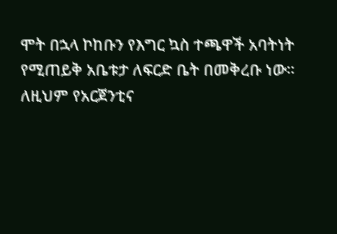ሞት በኋላ ኮከቡን የእግር ኳስ ተጫዋች አባትነት የሚጠይቅ አቤቱታ ለፍርድ ቤት በመቅረቡ ነው።
ለዚህም የአርጀንቲና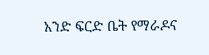አንድ ፍርድ ቤት የማራዶና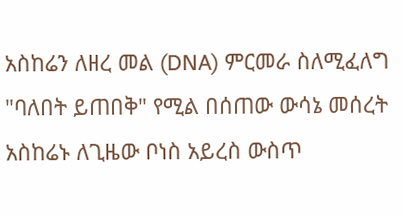አስከሬን ለዘረ መል (DNA) ምርመራ ስለሚፈለግ "ባለበት ይጠበቅ" የሚል በሰጠው ውሳኔ መሰረት አስከሬኑ ለጊዜው ቦነስ አይረስ ውስጥ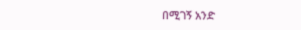በሚገኝ አንድ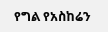የግል የአስከሬን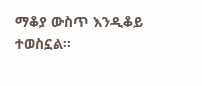ማቆያ ውስጥ እንዲቆይ ተወስኗል።